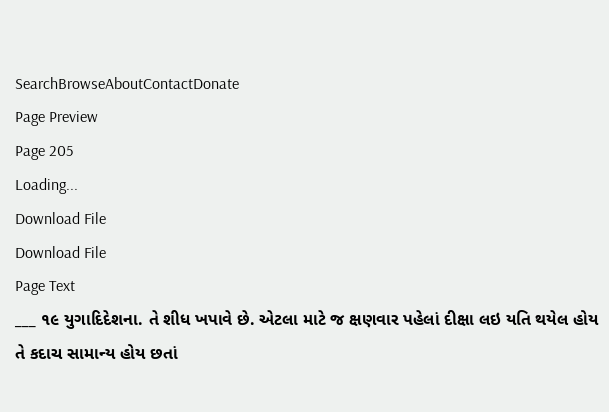SearchBrowseAboutContactDonate
Page Preview
Page 205
Loading...
Download File
Download File
Page Text
___ ૧૯ યુગાદિદેશના. તે શીધ ખપાવે છે. એટલા માટે જ ક્ષણવાર પહેલાં દીક્ષા લઇ યતિ થયેલ હોય તે કદાચ સામાન્ય હોય છતાં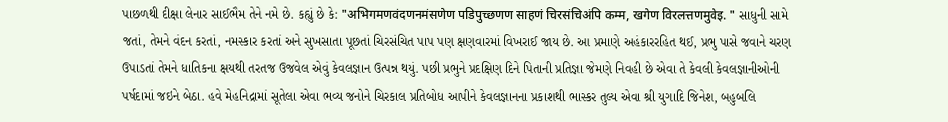પાછળથી દીક્ષા લેનાર સાઈભૈમ તેને નમે છે. કહ્યું છે કે: "अभिगमणवंदणनमंसणेण पडिपुच्छणण साहणं चिरसंचिअंपि कम्म, खगेण विरलत्तणमुवेइ. " સાધુની સામે જતાં, તેમને વંદન કરતાં, નમસ્કાર કરતાં અને સુખસાતા પૂછતાં ચિરસંચિત પાપ પણ ક્ષણવારમાં વિખરાઈ જાય છે. આ પ્રમાણે અહંકારરહિત થઈ, પ્રભુ પાસે જવાને ચરણ ઉપાડતાં તેમને ધાતિકના ક્ષયથી તરતજ ઉજવેલ એવું કેવલજ્ઞાન ઉત્પન્ન થયું. પછી પ્રભુને પ્રદક્ષિણ દિને પિતાની પ્રતિજ્ઞા જેમણે નિવહી છે એવા તે કેવલી કેવલજ્ઞાનીઓની પર્ષદામાં જઇને બેઠા. હવે મેહનિદ્રામાં સૂતેલા એવા ભવ્ય જનોને ચિરકાલ પ્રતિબોધ આપીને કેવલજ્ઞાનના પ્રકાશથી ભાસ્કર તુલ્ય એવા શ્રી યુગાદિ જિનેશ, બહુબલિ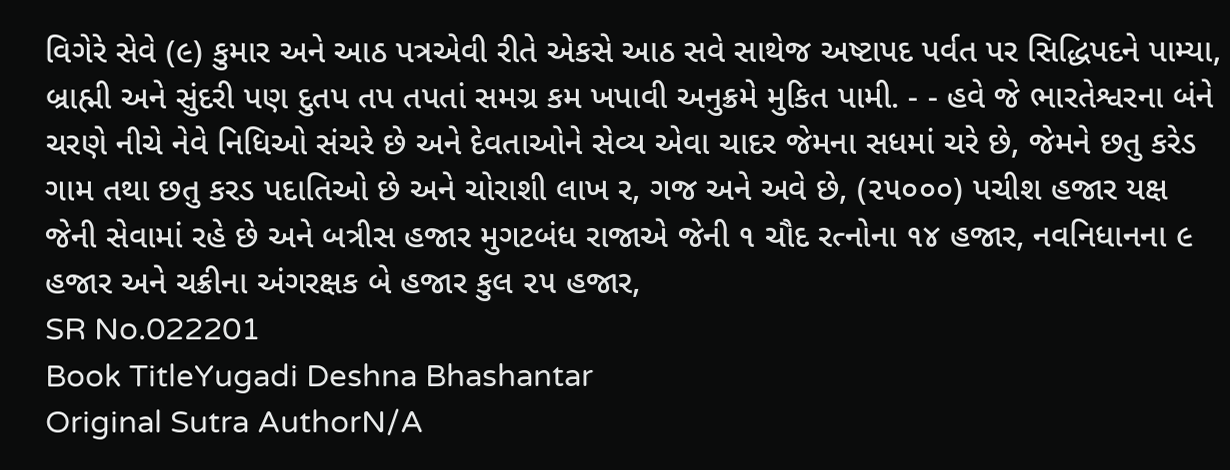વિગેરે સેવે (૯) કુમાર અને આઠ પત્રએવી રીતે એકસે આઠ સવે સાથેજ અષ્ટાપદ પર્વત પર સિદ્ધિપદને પામ્યા, બ્રાહ્મી અને સુંદરી પણ દુતપ તપ તપતાં સમગ્ર કમ ખપાવી અનુક્રમે મુકિત પામી. - - હવે જે ભારતેશ્વરના બંને ચરણે નીચે નેવે નિધિઓ સંચરે છે અને દેવતાઓને સેવ્ય એવા ચાદર જેમના સધમાં ચરે છે, જેમને છતુ કરેડ ગામ તથા છતુ કરડ પદાતિઓ છે અને ચોરાશી લાખ ર, ગજ અને અવે છે, (૨૫૦૦૦) પચીશ હજાર યક્ષ જેની સેવામાં રહે છે અને બત્રીસ હજાર મુગટબંધ રાજાએ જેની ૧ ચૌદ રત્નોના ૧૪ હજાર, નવનિધાનના ૯ હજાર અને ચક્રીના અંગરક્ષક બે હજાર કુલ ૨૫ હજાર,
SR No.022201
Book TitleYugadi Deshna Bhashantar
Original Sutra AuthorN/A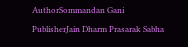AuthorSommandan Gani
PublisherJain Dharm Prasarak Sabha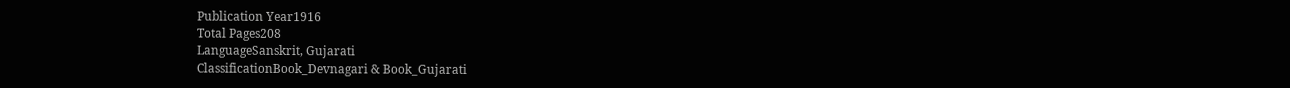Publication Year1916
Total Pages208
LanguageSanskrit, Gujarati
ClassificationBook_Devnagari & Book_Gujarati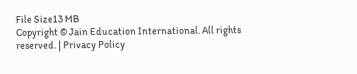File Size13 MB
Copyright © Jain Education International. All rights reserved. | Privacy Policy